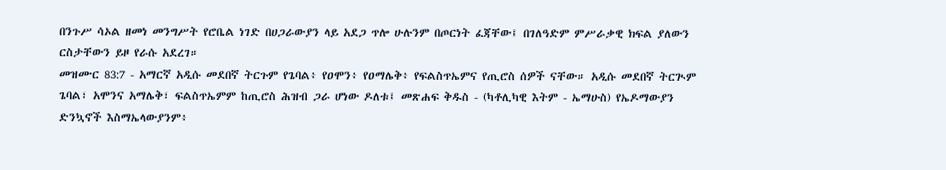በንጉሥ ሳኦል ዘመነ መንግሥት የሮቤል ነገድ በሀጋራውያን ላይ አደጋ ጥሎ ሁሉንም በጦርነት ፈጃቸው፤ በገለዓድም ምሥራቃዊ ክፍል ያለውን ርስታቸውን ይዞ የራሱ አደረገ።
መዝሙር 83:7 - አማርኛ አዲሱ መደበኛ ትርጉም የጌባል፥ የዐሞን፥ የዐማሌቅ፥ የፍልስጥኤምና የጢሮስ ሰዎች ናቸው። አዲሱ መደበኛ ትርጒም ጌባል፣ አሞንና አማሌቅ፣ ፍልስጥኤምም ከጢሮስ ሕዝብ ጋራ ሆነው ዶለቱ፤ መጽሐፍ ቅዱስ - (ካቶሊካዊ እትም - ኤማሁስ) የኤዶማውያን ድንኳኖች እስማኤላውያንም፥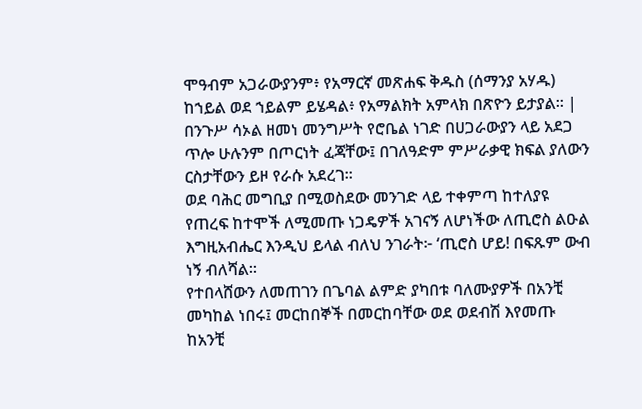ሞዓብም አጋራውያንም፥ የአማርኛ መጽሐፍ ቅዱስ (ሰማንያ አሃዱ) ከኀይል ወደ ኀይልም ይሄዳል፥ የአማልክት አምላክ በጽዮን ይታያል። |
በንጉሥ ሳኦል ዘመነ መንግሥት የሮቤል ነገድ በሀጋራውያን ላይ አደጋ ጥሎ ሁሉንም በጦርነት ፈጃቸው፤ በገለዓድም ምሥራቃዊ ክፍል ያለውን ርስታቸውን ይዞ የራሱ አደረገ።
ወደ ባሕር መግቢያ በሚወስደው መንገድ ላይ ተቀምጣ ከተለያዩ የጠረፍ ከተሞች ለሚመጡ ነጋዴዎች አገናኝ ለሆነችው ለጢሮስ ልዑል እግዚአብሔር እንዲህ ይላል ብለህ ንገራት፦ ‘ጢሮስ ሆይ! በፍጹም ውብ ነኝ ብለሻል።
የተበላሸውን ለመጠገን በጌባል ልምድ ያካበቱ ባለሙያዎች በአንቺ መካከል ነበሩ፤ መርከበኞች በመርከባቸው ወደ ወደብሽ እየመጡ ከአንቺ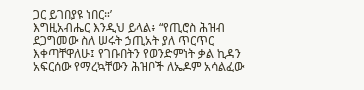ጋር ይገበያዩ ነበር።’
እግዚአብሔር እንዲህ ይላል፥ “የጢሮስ ሕዝብ ደጋግመው ስለ ሠሩት ኃጢአት ያለ ጥርጥር እቀጣቸዋለሁ፤ የገቡበትን የወንድምነት ቃል ኪዳን አፍርሰው የማረኳቸውን ሕዝቦች ለኤዶም አሳልፈው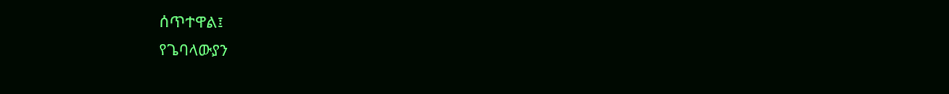ሰጥተዋል፤
የጌባላውያን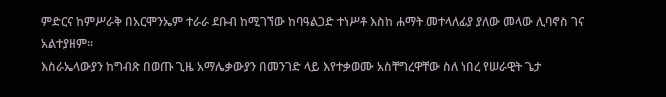ምድርና ከምሥራቅ በአርሞንኤም ተራራ ደቡብ ከሚገኘው ከባዓልጋድ ተነሥቶ እስከ ሐማት መተላለፊያ ያለው መላው ሊባኖስ ገና አልተያዘም።
እስራኤላውያን ከግብጽ በወጡ ጊዜ አማሌቃውያን በመንገድ ላይ እየተቃወሙ አስቸግረዋቸው ስለ ነበረ የሠራዊት ጌታ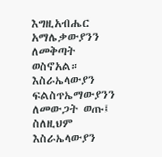እግዚአብሔር አማሌቃውያንን ለመቅጣት ወስኖአል።
እስራኤላውያን ፍልስጥኤማውያንን ለመውጋት ወጡ፤ ስለዚህም እስራኤላውያን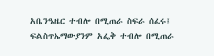አቤንዔዜር ተብሎ በሚጠራ ስፍራ ሰፈሩ፤ ፍልስጥኤማውያንም አፌቅ ተብሎ በሚጠራ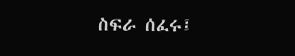ስፍራ ሰፈሩ፤